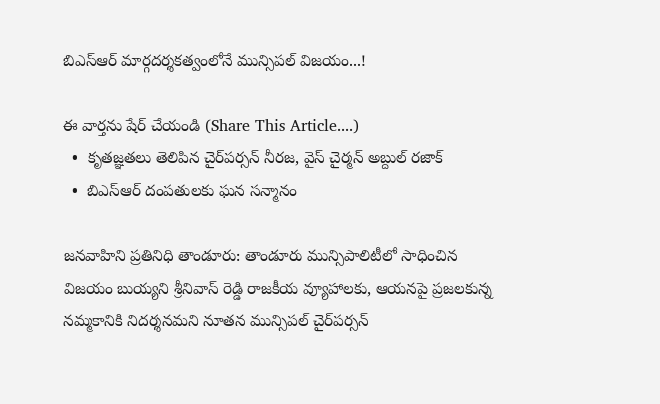బిఎస్ఆర్ మార్గదర్శకత్వంలోనే మున్సిపల్ విజయం...!

ఈ వార్తను షేర్ చేయండి (Share This Article....)
  •  కృతజ్ఞతలు తెలిపిన చైర్‌పర్సన్ నీరజ, వైస్ చైర్మన్ అబ్దుల్ రజాక్
  •  బిఎస్ఆర్ దంపతులకు ఘన సన్మానం

జనవాహిని ప్రతినిధి తాండూరు: తాండూరు మున్సిపాలిటీలో సాధించిన విజయం బుయ్యని శ్రీనివాస్ రెడ్డి రాజకీయ వ్యూహాలకు, ఆయనపై ప్రజలకున్న నమ్మకానికి నిదర్శనమని నూతన మున్సిపల్ చైర్‌పర్సన్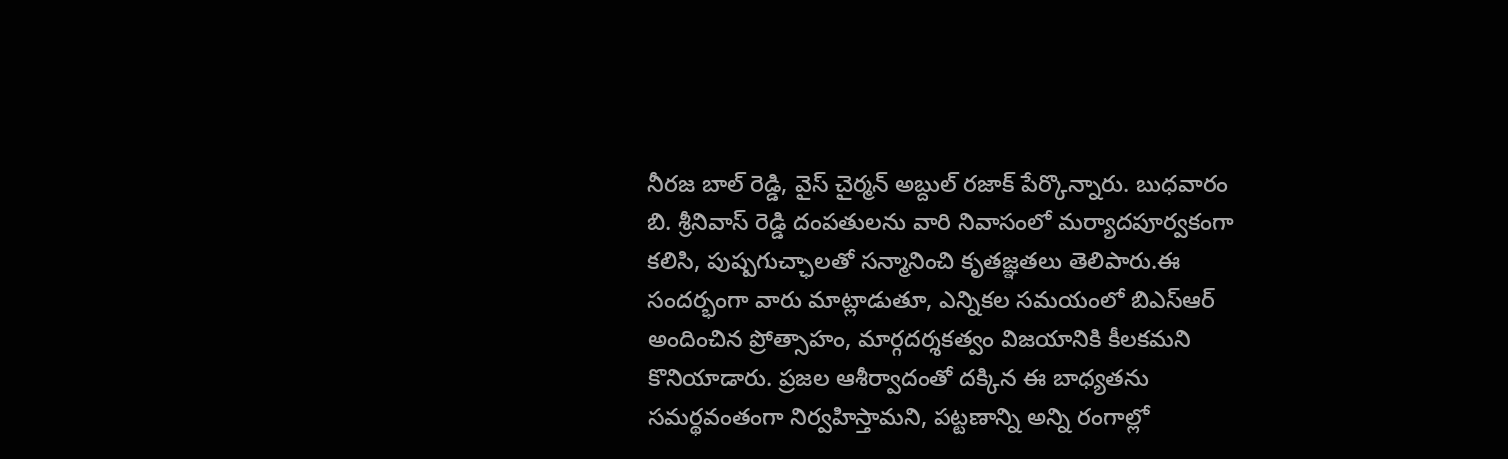నీరజ బాల్ రెడ్డి, వైస్ చైర్మన్ అబ్దుల్ రజాక్ పేర్కొన్నారు. బుధవారం బి. శ్రీనివాస్ రెడ్డి దంపతులను వారి నివాసంలో మర్యాదపూర్వకంగా కలిసి, పుష్పగుచ్ఛాలతో సన్మానించి కృతజ్ఞతలు తెలిపారు.ఈ సందర్భంగా వారు మాట్లాడుతూ, ఎన్నికల సమయంలో బిఎస్ఆర్ అందించిన ప్రోత్సాహం, మార్గదర్శకత్వం విజయానికి కీలకమని కొనియాడారు. ప్రజల ఆశీర్వాదంతో దక్కిన ఈ బాధ్యతను సమర్థవంతంగా నిర్వహిస్తామని, పట్టణాన్ని అన్ని రంగాల్లో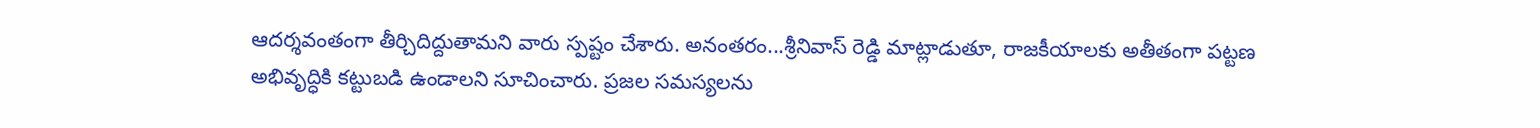ఆదర్శవంతంగా తీర్చిదిద్దుతామని వారు స్పష్టం చేశారు. అనంతరం...శ్రీనివాస్ రెడ్డి మాట్లాడుతూ, రాజకీయాలకు అతీతంగా పట్టణ అభివృద్ధికి కట్టుబడి ఉండాలని సూచించారు. ప్రజల సమస్యలను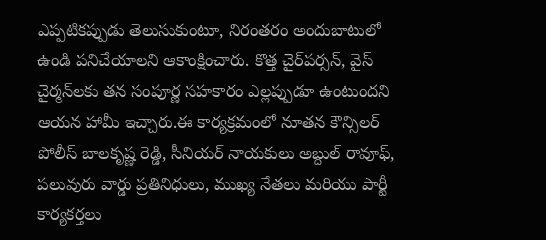ఎప్పటికప్పుడు తెలుసుకుంటూ, నిరంతరం అందుబాటులో ఉండి పనిచేయాలని ఆకాంక్షించారు. కొత్త చైర్‌పర్సన్, వైస్ చైర్మన్‌లకు తన సంపూర్ణ సహకారం ఎల్లప్పుడూ ఉంటుందని ఆయన హామీ ఇచ్చారు.ఈ కార్యక్రమంలో నూతన కౌన్సిలర్ పోలీస్ బాలకృష్ణ రెడ్డి, సీనియర్ నాయకులు అబ్దుల్ రావూఫ్, పలువురు వార్డు ప్రతినిధులు, ముఖ్య నేతలు మరియు పార్టీ కార్యకర్తలు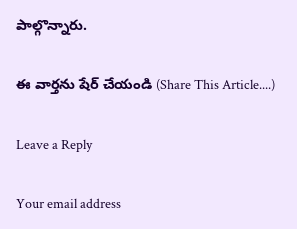పాల్గొన్నారు.

ఈ వార్తను షేర్ చేయండి (Share This Article....)

Leave a Reply

Your email address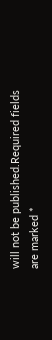will not be published.Required fields are marked *